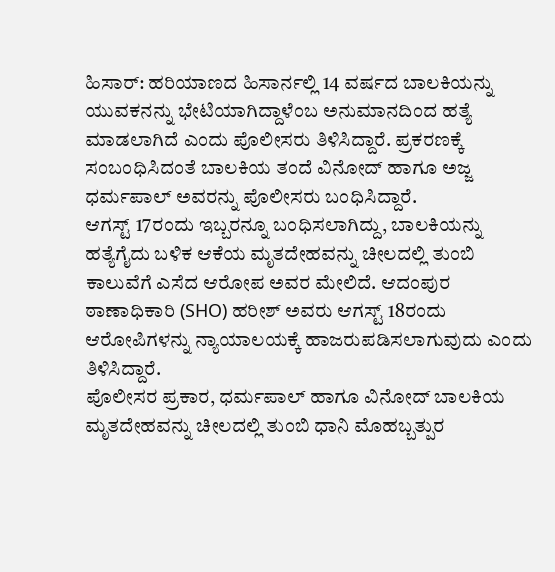ಹಿಸಾರ್: ಹರಿಯಾಣದ ಹಿಸಾರ್ನಲ್ಲಿ 14 ವರ್ಷದ ಬಾಲಕಿಯನ್ನು ಯುವಕನನ್ನು ಭೇಟಿಯಾಗಿದ್ದಾಳೆಂಬ ಅನುಮಾನದಿಂದ ಹತ್ಯೆ ಮಾಡಲಾಗಿದೆ ಎಂದು ಪೊಲೀಸರು ತಿಳಿಸಿದ್ದಾರೆ. ಪ್ರಕರಣಕ್ಕೆ ಸಂಬಂಧಿಸಿದಂತೆ ಬಾಲಕಿಯ ತಂದೆ ವಿನೋದ್ ಹಾಗೂ ಅಜ್ಜ ಧರ್ಮಪಾಲ್ ಅವರನ್ನು ಪೊಲೀಸರು ಬಂಧಿಸಿದ್ದಾರೆ.
ಆಗಸ್ಟ್ 17ರಂದು ಇಬ್ಬರನ್ನೂ ಬಂಧಿಸಲಾಗಿದ್ದು, ಬಾಲಕಿಯನ್ನು ಹತ್ಯೆಗೈದು ಬಳಿಕ ಆಕೆಯ ಮೃತದೇಹವನ್ನು ಚೀಲದಲ್ಲಿ ತುಂಬಿ ಕಾಲುವೆಗೆ ಎಸೆದ ಆರೋಪ ಅವರ ಮೇಲಿದೆ. ಆದಂಪುರ ಠಾಣಾಧಿಕಾರಿ (SHO) ಹರೀಶ್ ಅವರು ಆಗಸ್ಟ್ 18ರಂದು ಆರೋಪಿಗಳನ್ನು ನ್ಯಾಯಾಲಯಕ್ಕೆ ಹಾಜರುಪಡಿಸಲಾಗುವುದು ಎಂದು ತಿಳಿಸಿದ್ದಾರೆ.
ಪೊಲೀಸರ ಪ್ರಕಾರ, ಧರ್ಮಪಾಲ್ ಹಾಗೂ ವಿನೋದ್ ಬಾಲಕಿಯ ಮೃತದೇಹವನ್ನು ಚೀಲದಲ್ಲಿ ತುಂಬಿ ಧಾನಿ ಮೊಹಬ್ಬತ್ಪುರ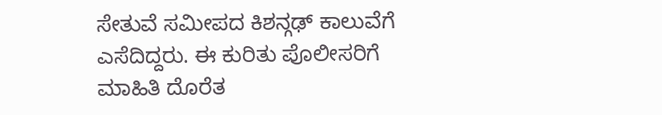ಸೇತುವೆ ಸಮೀಪದ ಕಿಶನ್ಗಢ್ ಕಾಲುವೆಗೆ ಎಸೆದಿದ್ದರು. ಈ ಕುರಿತು ಪೊಲೀಸರಿಗೆ ಮಾಹಿತಿ ದೊರೆತ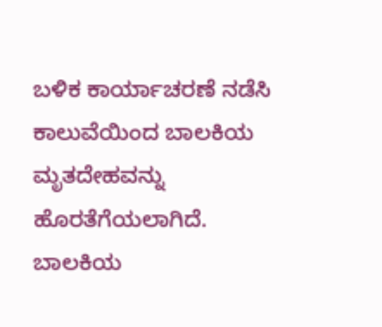ಬಳಿಕ ಕಾರ್ಯಾಚರಣೆ ನಡೆಸಿ ಕಾಲುವೆಯಿಂದ ಬಾಲಕಿಯ ಮೃತದೇಹವನ್ನು ಹೊರತೆಗೆಯಲಾಗಿದೆ.
ಬಾಲಕಿಯ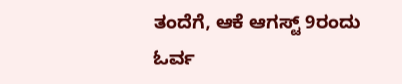ತಂದೆಗೆ, ಆಕೆ ಆಗಸ್ಟ್ 9ರಂದು ಓರ್ವ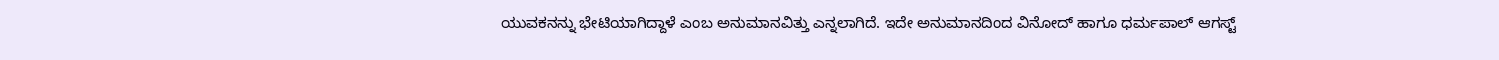ಯುವಕನನ್ನು ಭೇಟಿಯಾಗಿದ್ದಾಳೆ ಎಂಬ ಅನುಮಾನವಿತ್ತು ಎನ್ನಲಾಗಿದೆ. ಇದೇ ಅನುಮಾನದಿಂದ ವಿನೋದ್ ಹಾಗೂ ಧರ್ಮಪಾಲ್ ಆಗಸ್ಟ್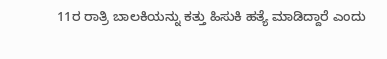11ರ ರಾತ್ರಿ ಬಾಲಕಿಯನ್ನು ಕತ್ತು ಹಿಸುಕಿ ಹತ್ಯೆ ಮಾಡಿದ್ದಾರೆ ಎಂದು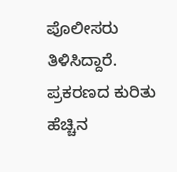ಪೊಲೀಸರು ತಿಳಿಸಿದ್ದಾರೆ. ಪ್ರಕರಣದ ಕುರಿತು ಹೆಚ್ಚಿನ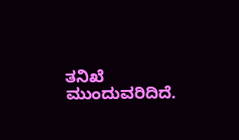ತನಿಖೆ ಮುಂದುವರಿದಿದೆ.